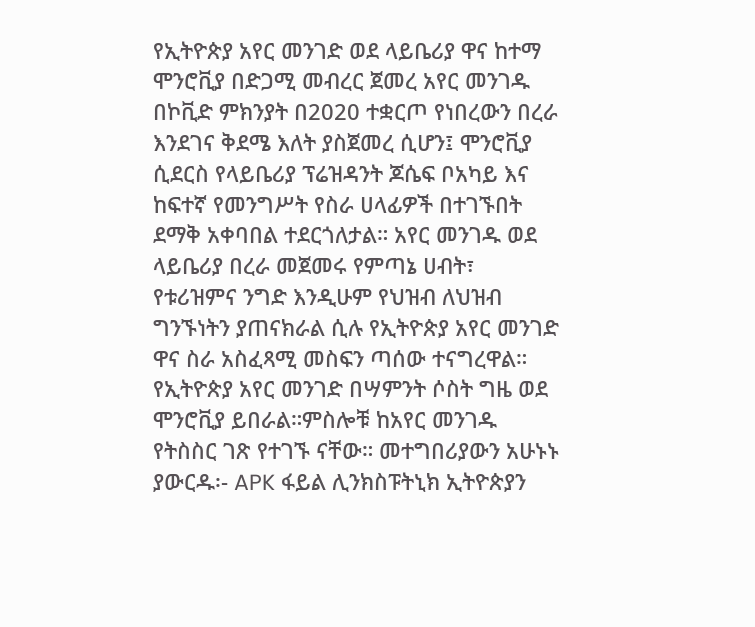የኢትዮጵያ አየር መንገድ ወደ ላይቤሪያ ዋና ከተማ ሞንሮቪያ በድጋሚ መብረር ጀመረ አየር መንገዱ በኮቪድ ምክንያት በ2020 ተቋርጦ የነበረውን በረራ እንደገና ቅደሜ እለት ያስጀመረ ሲሆን፤ ሞንሮቪያ ሲደርስ የላይቤሪያ ፕሬዝዳንት ጆሴፍ ቦአካይ እና ከፍተኛ የመንግሥት የስራ ሀላፊዎች በተገኙበት ደማቅ አቀባበል ተደርጎለታል። አየር መንገዱ ወደ ላይቤሪያ በረራ መጀመሩ የምጣኔ ሀብት፣ የቱሪዝምና ንግድ እንዲሁም የህዝብ ለህዝብ ግንኙነትን ያጠናክራል ሲሉ የኢትዮጵያ አየር መንገድ ዋና ስራ አስፈጻሚ መስፍን ጣሰው ተናግረዋል። የኢትዮጵያ አየር መንገድ በሣምንት ሶስት ግዜ ወደ ሞንሮቪያ ይበራል።ምስሎቹ ከአየር መንገዱ የትስስር ገጽ የተገኙ ናቸው። መተግበሪያውን አሁኑኑ ያውርዱ፡- APK ፋይል ሊንክስፑትኒክ ኢትዮጵያን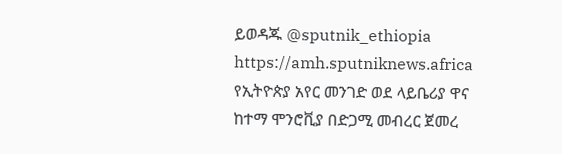ይወዳጁ @sputnik_ethiopia
https://amh.sputniknews.africa
የኢትዮጵያ አየር መንገድ ወደ ላይቤሪያ ዋና ከተማ ሞንሮቪያ በድጋሚ መብረር ጀመረ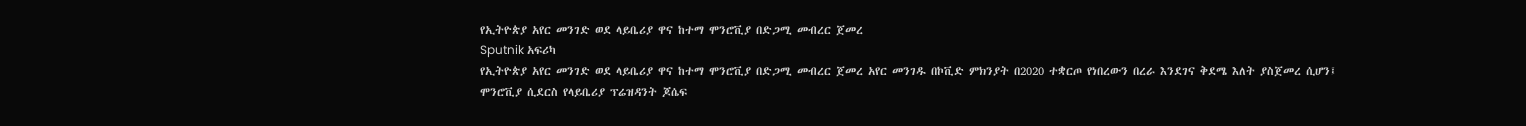የኢትዮጵያ አየር መንገድ ወደ ላይቤሪያ ዋና ከተማ ሞንሮቪያ በድጋሚ መብረር ጀመረ
Sputnik አፍሪካ
የኢትዮጵያ አየር መንገድ ወደ ላይቤሪያ ዋና ከተማ ሞንሮቪያ በድጋሚ መብረር ጀመረ አየር መንገዱ በኮቪድ ምክንያት በ2020 ተቋርጦ የነበረውን በረራ እንደገና ቅደሜ እለት ያስጀመረ ሲሆን፤ ሞንሮቪያ ሲደርስ የላይቤሪያ ፕሬዝዳንት ጆሴፍ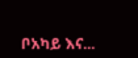ቦአካይ እና...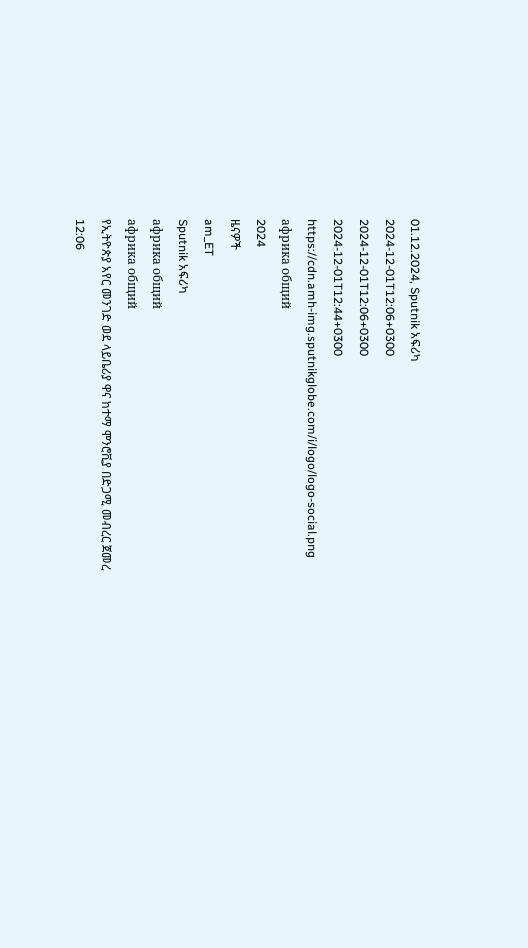01.12.2024, Sputnik አፍሪካ
2024-12-01T12:06+0300
2024-12-01T12:06+0300
2024-12-01T12:44+0300
https://cdn.amh-img.sputnikglobe.com/i/logo/logo-social.png
африка общий
2024
ዜናዎች
am_ET
Sputnik አፍሪካ
африка общий
африка общий
የኢትዮጵያ አየር መንገድ ወደ ላይቤሪያ ዋና ከተማ ሞንሮቪያ በድጋሚ መብረር ጀመረ
12:06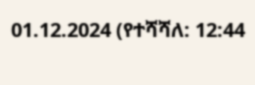01.12.2024 (የተሻሻለ: 12:44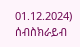01.12.2024)
ሰብስክራይብ